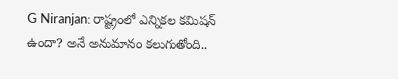G Niranjan: రాష్ట్రంలో ఎన్నికల కమిషన్ ఉందా? అనే అనుమానం కలుగుతోంది..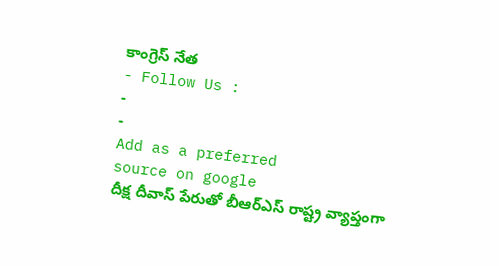కాంగ్రెస్ నేత
- Follow Us :
-
-
Add as a preferred
source on google
దీక్ష దీవాస్ పేరుతో బీఆర్ఎస్ రాష్ట్ర వ్యాప్తంగా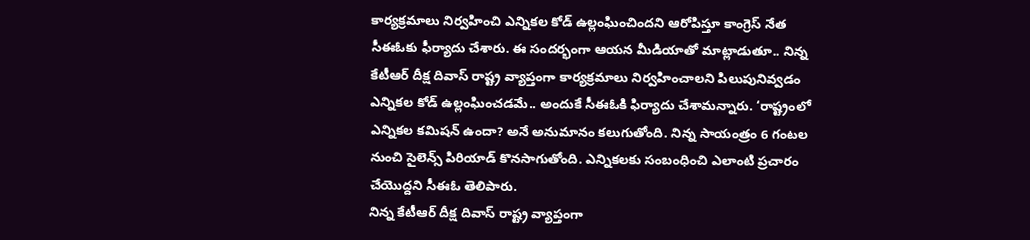కార్యక్రమాలు నిర్వహించి ఎన్నికల కోడ్ ఉల్లంఘించిందని ఆరోపిస్తూ కాంగ్రెస్ నేత సీఈఓకు ఫీర్యాదు చేశారు. ఈ సందర్భంగా ఆయన మీడియాతో మాట్లాడుతూ.. నిన్న కేటీఆర్ దీక్ష దివాస్ రాష్ట్ర వ్యాప్తంగా కార్యక్రమాలు నిర్వహించాలని పిలుపునివ్వడం ఎన్నికల కోడ్ ఉల్లంఘించడమే.. అందుకే సీఈఓకి ఫిర్యాదు చేశామన్నారు. ‘రాష్ట్రంలో ఎన్నికల కమిషన్ ఉందా? అనే అనుమానం కలుగుతోంది. నిన్న సాయంత్రం 6 గంటల నుంచి సైలెన్స్ పిరియాడ్ కొనసాగుతోంది. ఎన్నికలకు సంబంధించి ఎలాంటి ప్రచారం చేయొద్దని సీఈఓ తెలిపారు.
నిన్న కేటీఆర్ దీక్ష దివాస్ రాష్ట్ర వ్యాప్తంగా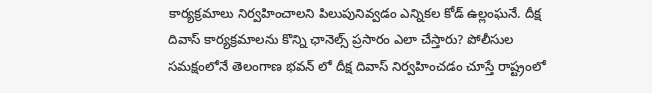కార్యక్రమాలు నిర్వహించాలని పిలుపునివ్వడం ఎన్నికల కోడ్ ఉల్లంఘనే. దీక్ష దివాస్ కార్యక్రమాలను కొన్ని ఛానెల్స్ ప్రసారం ఎలా చేస్తారు? పోలీసుల సమక్షంలోనే తెలంగాణ భవన్ లో దీక్ష దివాస్ నిర్వహించడం చూస్తే రాష్ట్రంలో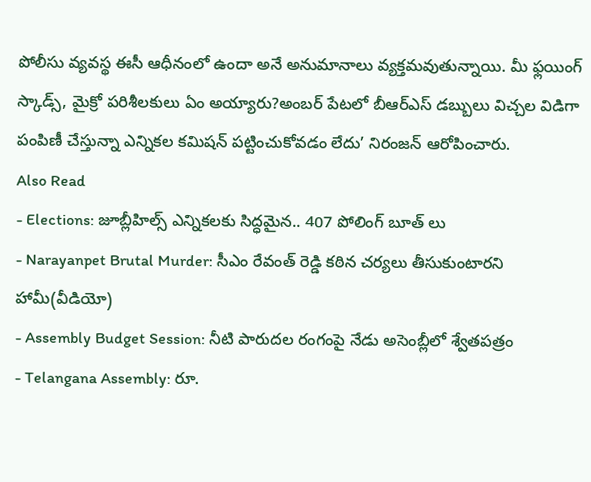పోలీసు వ్యవస్థ ఈసీ ఆధీనంలో ఉందా అనే అనుమానాలు వ్యక్తమవుతున్నాయి. మీ ఫ్లయింగ్ స్కాడ్స్, మైక్రో పరిశీలకులు ఏం అయ్యారు?అంబర్ పేటలో బీఆర్ఎస్ డబ్బులు విచ్చల విడిగా పంపిణీ చేస్తున్నా ఎన్నికల కమిషన్ పట్టించుకోవడం లేదు’ నిరంజన్ ఆరోపించారు.
Also Read
- Elections: జూబ్లీహిల్స్ ఎన్నికలకు సిద్ధమైన.. 407 పోలింగ్ బూత్ లు
- Narayanpet Brutal Murder: సీఎం రేవంత్ రెడ్డి కఠిన చర్యలు తీసుకుంటారని హామీ(వీడియో)
- Assembly Budget Session: నీటి పారుదల రంగంపై నేడు అసెంబ్లీలో శ్వేతపత్రం
- Telangana Assembly: రూ.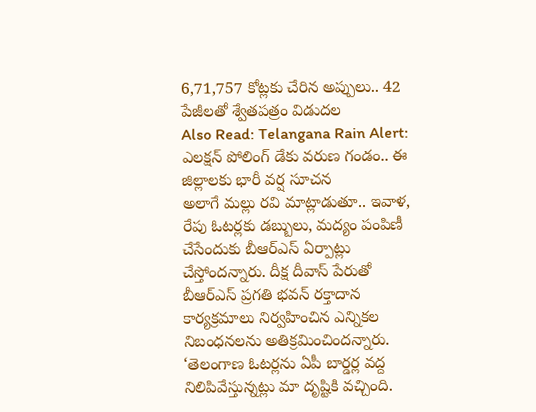6,71,757 కోట్లకు చేరిన అప్పులు.. 42 పేజీలతో శ్వేతపత్రం విడుదల
Also Read: Telangana Rain Alert: ఎలక్షన్ పోలింగ్ డేకు వరుణ గండం.. ఈ జిల్లాలకు భారీ వర్ష సూచన
అలాగే మల్లు రవి మాట్లాడుతూ.. ఇవాళ, రేపు ఓటర్లకు డబ్బులు, మద్యం పంపిణీ చేసేందుకు బీఆర్ఎస్ ఏర్పాట్లు చేస్తోందన్నారు. దీక్ష దీవాస్ పేరుతో బీఆర్ఎస్ ప్రగతి భవన్ రక్తాదాన కార్యక్రమాలు నిర్వహించిన ఎన్నికల నిబంధనలను అతిక్రమించిందన్నారు. ‘తెలంగాణ ఓటర్లను ఏపీ బార్డర్ల వద్ద నిలిపివేస్తున్నట్లు మా దృష్టికి వచ్చింది.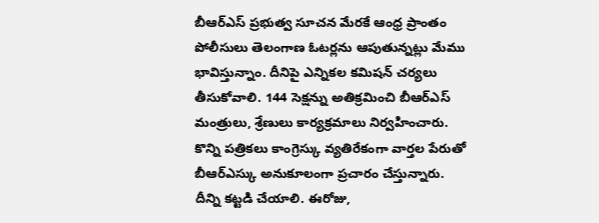బీఆర్ఎస్ ప్రభుత్వ సూచన మేరకే ఆంధ్ర ప్రాంతం పోలీసులు తెలంగాణ ఓటర్లను ఆపుతున్నట్లు మేము భావిస్తున్నాం. దీనిపై ఎన్నికల కమిషన్ చర్యలు తీసుకోవాలి. 144 సెక్షన్ను అతిక్రమించి బీఆర్ఎస్ మంత్రులు, శ్రేణులు కార్యక్రమాలు నిర్వహించారు. కొన్ని పత్రికలు కాంగ్రెస్కు వ్యతిరేకంగా వార్తల పేరుతో బీఆర్ఎస్కు అనుకూలంగా ప్రచారం చేస్తున్నారు. దీన్ని కట్టడి చేయాలి. ఈరోజు,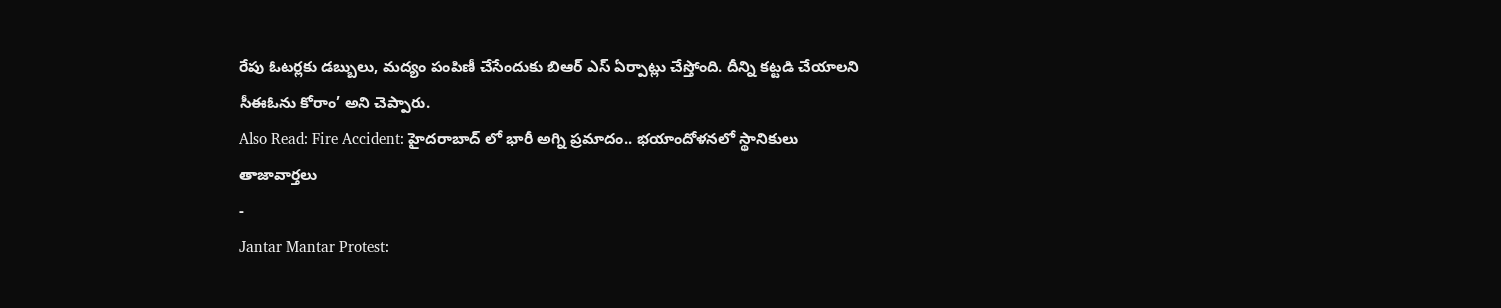రేపు ఓటర్లకు డబ్బులు, మద్యం పంపిణీ చేసేందుకు బిఆర్ ఎస్ ఏర్పాట్లు చేస్తోంది. దీన్ని కట్టడి చేయాలని సీఈఓను కోరాం’ అని చెప్పారు.
Also Read: Fire Accident: హైదరాబాద్ లో భారీ అగ్ని ప్రమాదం.. భయాందోళనలో స్థానికులు
తాజావార్తలు
-
Jantar Mantar Protest: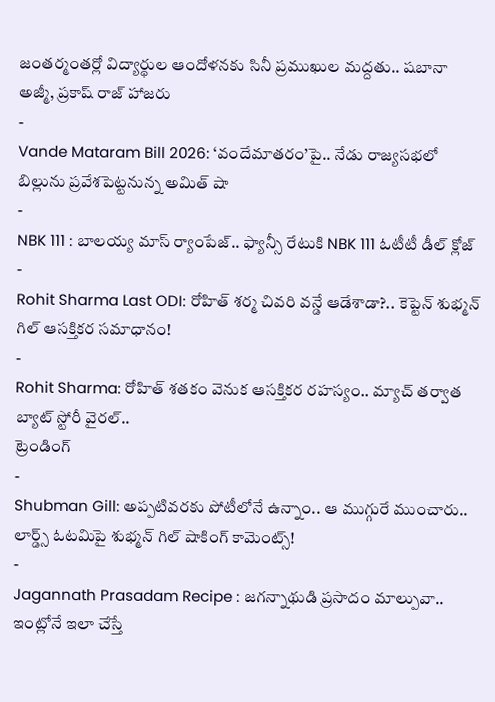జంతర్మంతర్లో విద్యార్థుల ఆందోళనకు సినీ ప్రముఖుల మద్దతు.. షబానా అజ్మీ, ప్రకాష్ రాజ్ హాజరు
-
Vande Mataram Bill 2026: ‘వందేమాతరం’పై.. నేడు రాజ్యసభలో బిల్లును ప్రవేశపెట్టనున్న అమిత్ షా
-
NBK 111 : బాలయ్య మాస్ ర్యాంపేజ్.. ఫ్యాన్సీ రేటుకి NBK 111 ఓటీటీ డీల్ క్లోజ్
-
Rohit Sharma Last ODI: రోహిత్ శర్మ చివరి వన్డే ఆడేశాడా?.. కెప్టెన్ శుభ్మన్ గిల్ ఆసక్తికర సమాధానం!
-
Rohit Sharma: రోహిత్ శతకం వెనుక ఆసక్తికర రహస్యం.. మ్యాచ్ తర్వాత బ్యాట్ స్టోరీ వైరల్..
ట్రెండింగ్
-
Shubman Gill: అప్పటివరకు పోటీలోనే ఉన్నాం.. ఆ ముగ్గురే ముంచారు.. లార్డ్స్ ఓటమిపై శుభ్మన్ గిల్ షాకింగ్ కామెంట్స్!
-
Jagannath Prasadam Recipe : జగన్నాథుడి ప్రసాదం మాల్పువా.. ఇంట్లోనే ఇలా చేస్తే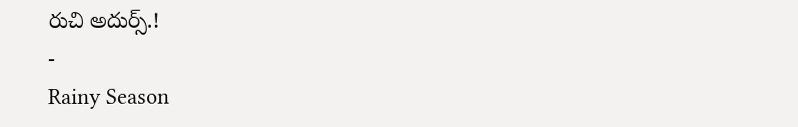రుచి అదుర్స్.!
-
Rainy Season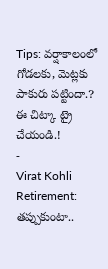Tips: వర్షాకాలంలో గోడలకు, మెట్లకు పాకురు పట్టిందా.? ఈ చిట్కా ట్రై చేయండి.!
-
Virat Kohli Retirement: తప్పుకుంటా..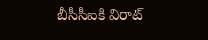బీసీసీఐకి విరాట్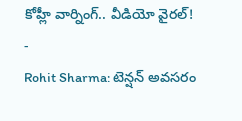కోహ్లీ వార్నింగ్.. వీడియో వైరల్!
-
Rohit Sharma: టెన్షన్ అవసరం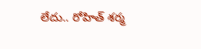లేదు.. రోహిత్ శర్మ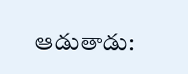ఆడుతాడు: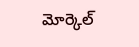మోర్కెల్